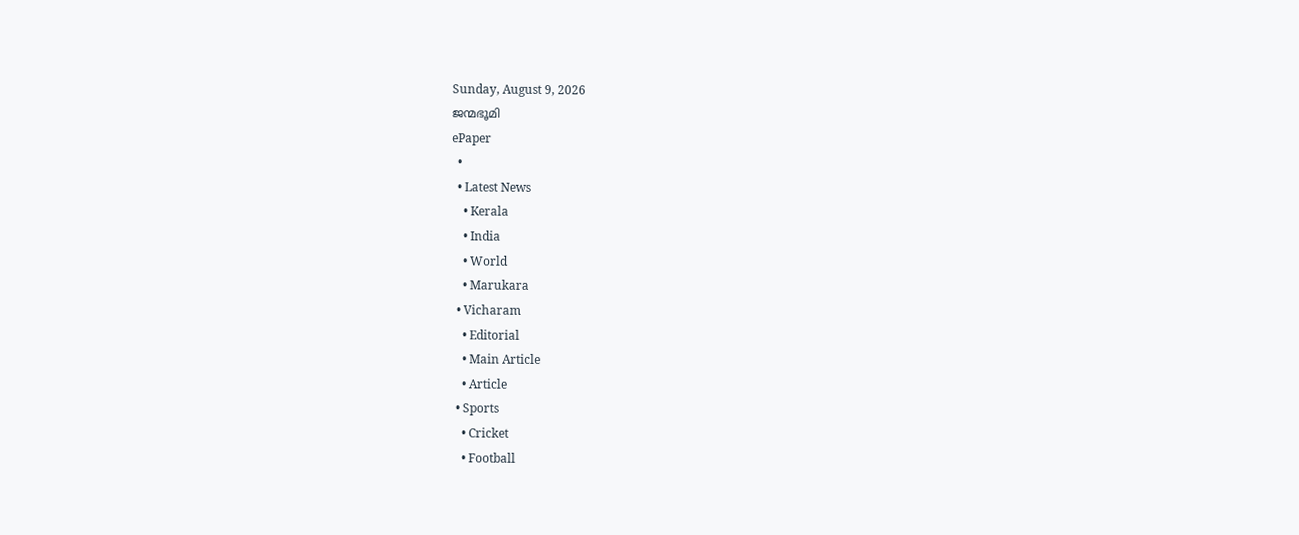Sunday, August 9, 2026
ജന്മഭൂമി
ePaper
  •
  • Latest News
    • Kerala
    • India
    • World
    • Marukara
  • Vicharam
    • Editorial
    • Main Article
    • Article
  • Sports
    • Cricket
    • Football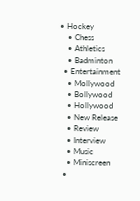• Hockey
    • Chess
    • Athletics
    • Badminton
  • Entertainment
    • Mollywood
    • Bollywood
    • Hollywood
    • New Release
    • Review
    • Interview
    • Music
    • Miniscreen
  •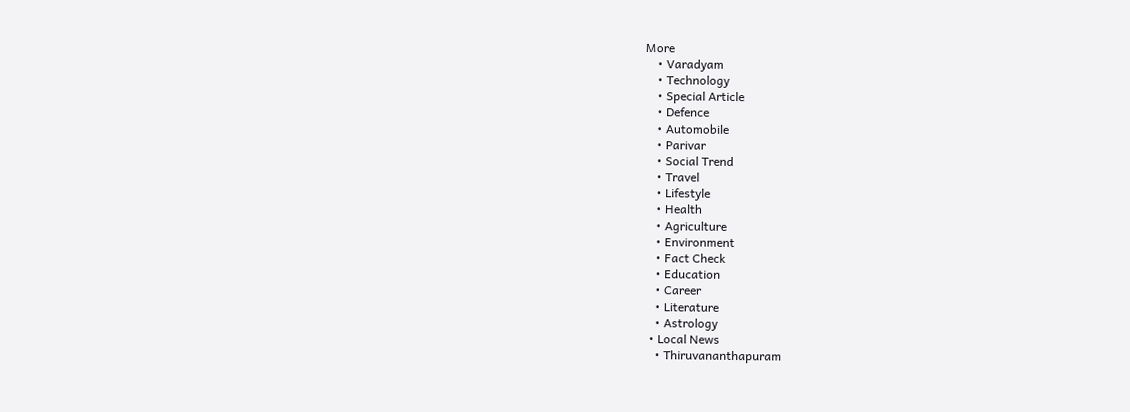More
    • Varadyam
    • Technology
    • Special Article
    • Defence
    • Automobile
    • Parivar
    • Social Trend
    • Travel
    • Lifestyle
    • Health
    • Agriculture
    • Environment
    • Fact Check
    • Education
    • Career
    • Literature
    • Astrology
  • Local News
    • Thiruvananthapuram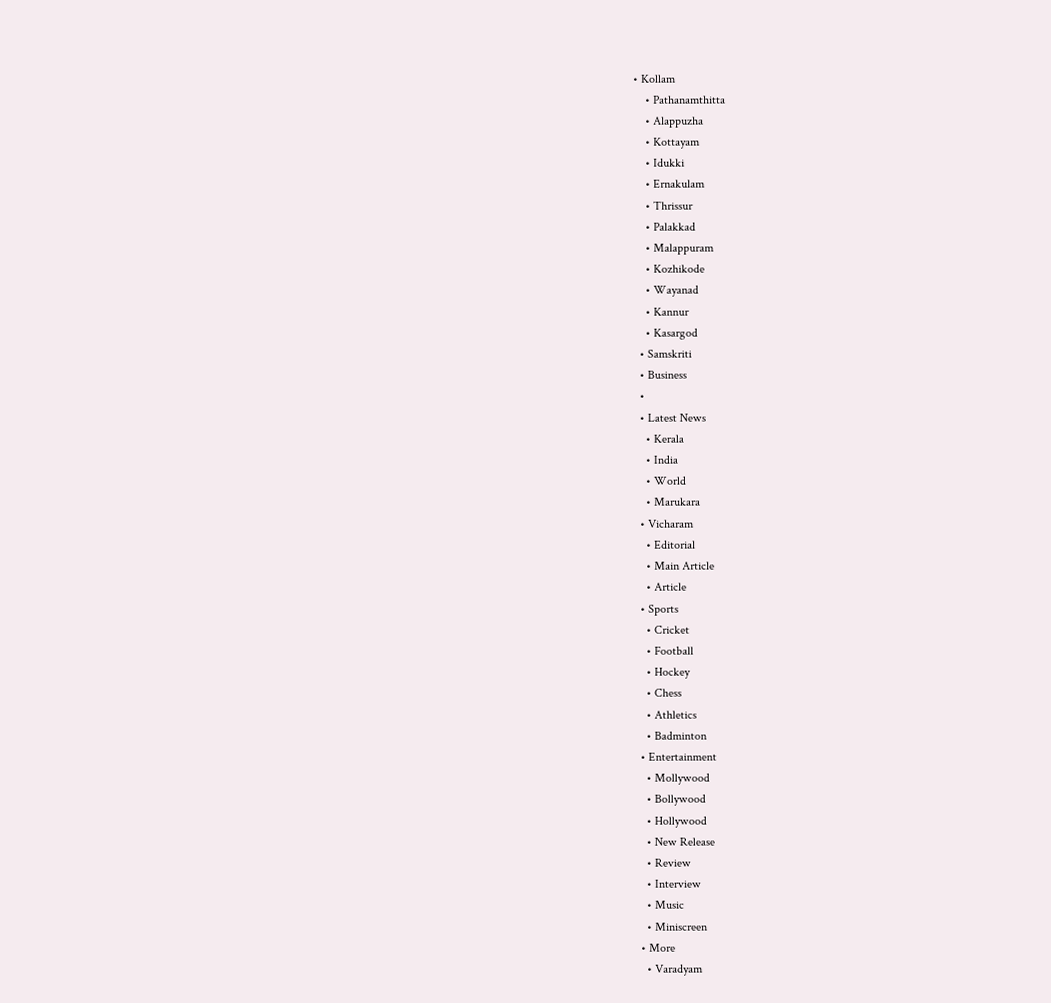• Kollam
    • Pathanamthitta
    • Alappuzha
    • Kottayam
    • Idukki
    • Ernakulam
    • Thrissur
    • Palakkad
    • Malappuram
    • Kozhikode
    • Wayanad
    • Kannur
    • Kasargod
  • Samskriti
  • Business
  •
  • Latest News
    • Kerala
    • India
    • World
    • Marukara
  • Vicharam
    • Editorial
    • Main Article
    • Article
  • Sports
    • Cricket
    • Football
    • Hockey
    • Chess
    • Athletics
    • Badminton
  • Entertainment
    • Mollywood
    • Bollywood
    • Hollywood
    • New Release
    • Review
    • Interview
    • Music
    • Miniscreen
  • More
    • Varadyam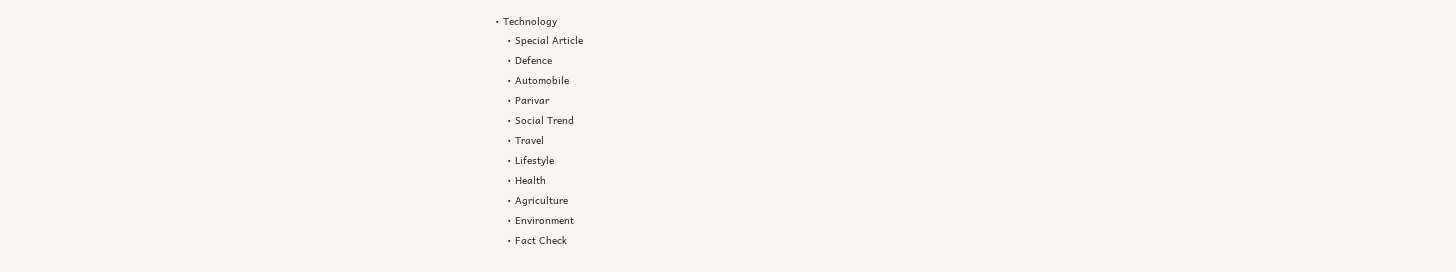• Technology
    • Special Article
    • Defence
    • Automobile
    • Parivar
    • Social Trend
    • Travel
    • Lifestyle
    • Health
    • Agriculture
    • Environment
    • Fact Check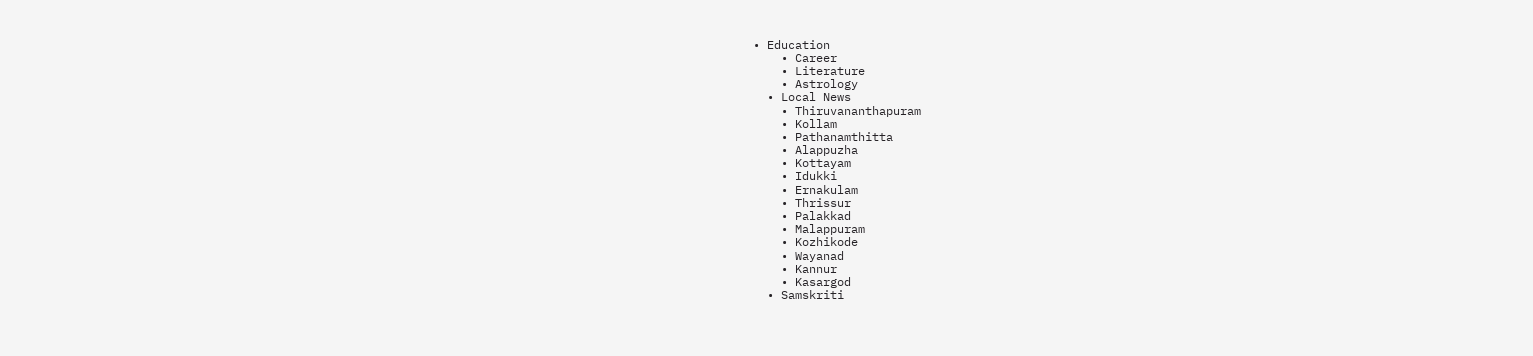• Education
    • Career
    • Literature
    • Astrology
  • Local News
    • Thiruvananthapuram
    • Kollam
    • Pathanamthitta
    • Alappuzha
    • Kottayam
    • Idukki
    • Ernakulam
    • Thrissur
    • Palakkad
    • Malappuram
    • Kozhikode
    • Wayanad
    • Kannur
    • Kasargod
  • Samskriti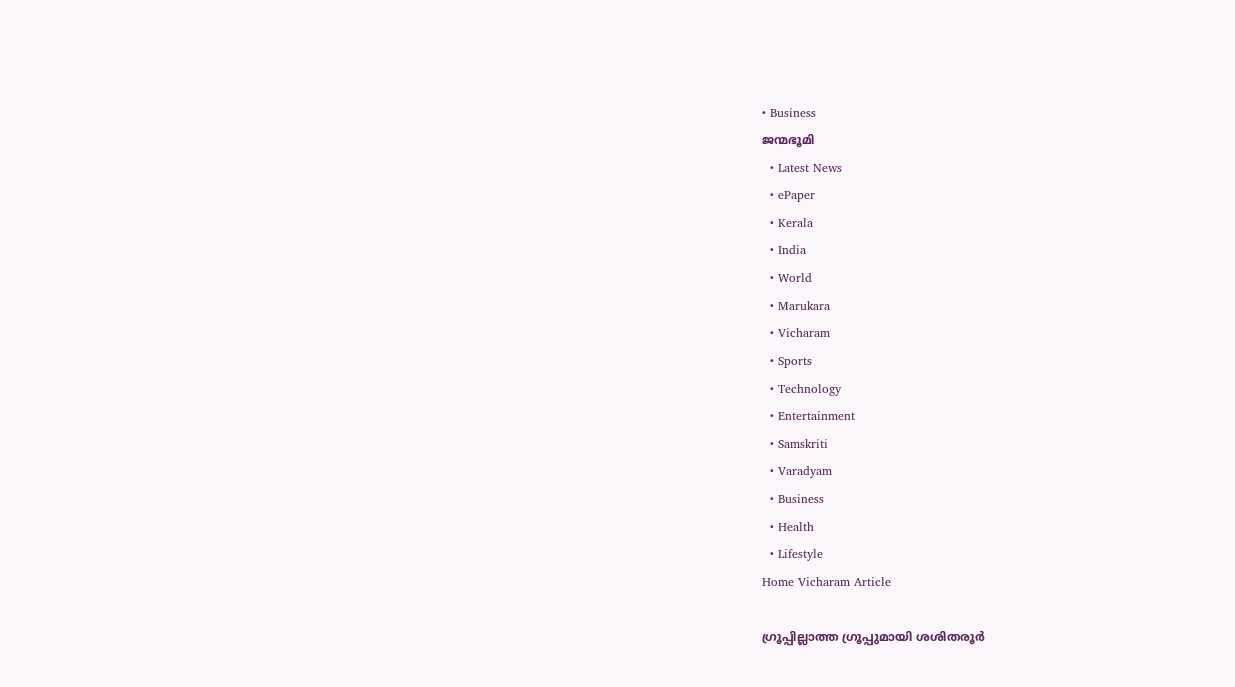• Business
ജന്മഭൂമി
  • Latest News
  • ePaper
  • Kerala
  • India
  • World
  • Marukara
  • Vicharam
  • Sports
  • Technology
  • Entertainment
  • Samskriti
  • Varadyam
  • Business
  • Health
  • Lifestyle
Home Vicharam Article

ഗ്രൂപ്പില്ലാത്ത ഗ്രൂപ്പുമായി ശശിതരൂര്‍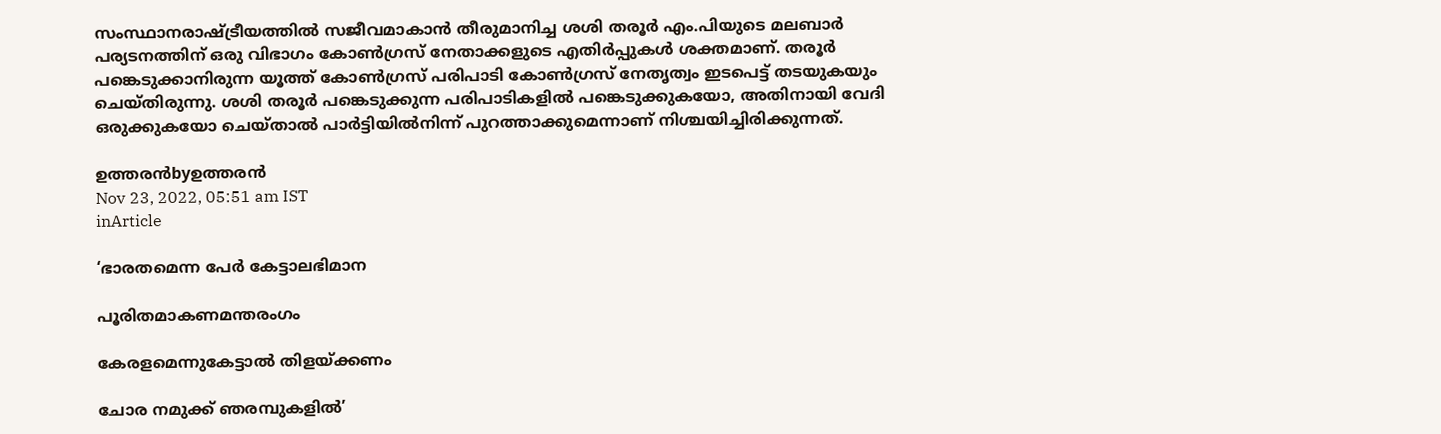സംസ്ഥാനരാഷ്‌ട്രീയത്തില്‍ സജീവമാകാന്‍ തീരുമാനിച്ച ശശി തരൂര്‍ എം.പിയുടെ മലബാര്‍ പര്യടനത്തിന് ഒരു വിഭാഗം കോണ്‍ഗ്രസ് നേതാക്കളുടെ എതിര്‍പ്പുകള്‍ ശക്തമാണ്. തരൂര്‍ പങ്കെടുക്കാനിരുന്ന യൂത്ത് കോണ്‍ഗ്രസ് പരിപാടി കോണ്‍ഗ്രസ് നേതൃത്വം ഇടപെട്ട് തടയുകയും ചെയ്തിരുന്നു. ശശി തരൂര്‍ പങ്കെടുക്കുന്ന പരിപാടികളില്‍ പങ്കെടുക്കുകയോ, അതിനായി വേദി ഒരുക്കുകയോ ചെയ്താല്‍ പാര്‍ട്ടിയില്‍നിന്ന് പുറത്താക്കുമെന്നാണ് നിശ്ചയിച്ചിരിക്കുന്നത്.

ഉത്തരന്‍byഉത്തരന്‍
Nov 23, 2022, 05:51 am IST
inArticle

‘ഭാരതമെന്ന പേര്‍ കേട്ടാലഭിമാന

പൂരിതമാകണമന്തരംഗം

കേരളമെന്നുകേട്ടാല്‍ തിളയ്‌ക്കണം

ചോര നമുക്ക് ഞരമ്പുകളില്‍’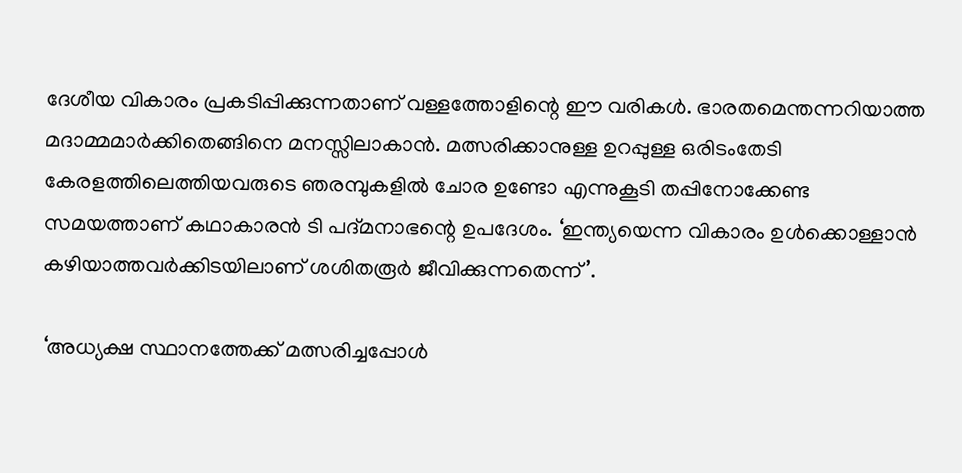ദേശീയ വികാരം പ്രകടിപ്പിക്കുന്നതാണ് വള്ളത്തോളിന്റെ ഈ വരികള്‍. ഭാരതമെന്തന്നറിയാത്ത മദാമ്മമാര്‍ക്കിതെങ്ങിനെ മനസ്സിലാകാന്‍. മത്സരിക്കാനുള്ള ഉറപ്പുള്ള ഒരിടംതേടി കേരളത്തിലെത്തിയവരുടെ ഞരമ്പുകളില്‍ ചോര ഉണ്ടോ എന്നുകൂടി തപ്പിനോക്കേണ്ട സമയത്താണ് കഥാകാരന്‍ ടി പദ്മനാഭന്റെ ഉപദേശം. ‘ഇന്ത്യയെന്ന വികാരം ഉള്‍ക്കൊള്ളാന്‍ കഴിയാത്തവര്‍ക്കിടയിലാണ് ശശിതരൂര്‍ ജീവിക്കുന്നതെന്ന്’.

‘അധ്യക്ഷ സ്ഥാനത്തേക്ക് മത്സരിച്ചപ്പോള്‍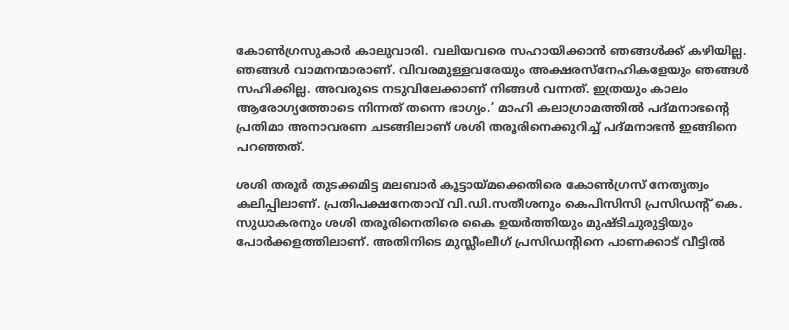കോണ്‍ഗ്രസുകാര്‍ കാലുവാരി. വലിയവരെ സഹായിക്കാന്‍ ഞങ്ങള്‍ക്ക് കഴിയില്ല. ഞങ്ങള്‍ വാമനന്മാരാണ്. വിവരമുള്ളവരേയും അക്ഷരസ്‌നേഹികളേയും ഞങ്ങള്‍ സഹിക്കില്ല. അവരുടെ നടുവിലേക്കാണ് നിങ്ങള്‍ വന്നത്. ഇത്രയും കാലം ആരോഗ്യത്തോടെ നിന്നത് തന്നെ ഭാഗ്യം.’ മാഹി കലാഗ്രാമത്തില്‍ പദ്മനാഭന്റെ പ്രതിമാ അനാവരണ ചടങ്ങിലാണ് ശശി തരൂരിനെക്കുറിച്ച് പദ്മനാഭന്‍ ഇങ്ങിനെ പറഞ്ഞത്.

ശശി തരൂര്‍ തുടക്കമിട്ട മലബാര്‍ കൂട്ടായ്‌മക്കെതിരെ കോണ്‍ഗ്രസ് നേതൃത്വം കലിപ്പിലാണ്. പ്രതിപക്ഷനേതാവ് വി.ഡി.സതീശനും കെപിസിസി പ്രസിഡന്റ് കെ. സുധാകരനും ശശി തരൂരിനെതിരെ കൈ ഉയര്‍ത്തിയും മുഷ്ടിചുരുട്ടിയും പോര്‍ക്കളത്തിലാണ്. അതിനിടെ മുസ്ലീംലീഗ് പ്രസിഡന്റിനെ പാണക്കാട് വീട്ടില്‍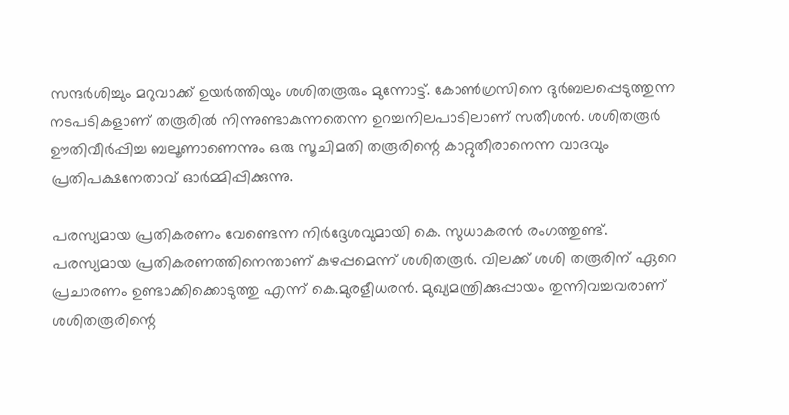സന്ദര്‍ശിച്ചും മറുവാക്ക് ഉയര്‍ത്തിയും ശശിതരൂരും മുന്നോട്ട്. കോണ്‍ഗ്രസിനെ ദുര്‍ബലപ്പെടുത്തുന്ന നടപടികളാണ് തരൂരില്‍ നിന്നുണ്ടാകുന്നതെന്ന ഉറച്ചനിലപാടിലാണ് സതീശന്‍. ശശിതരൂര്‍ ഊതിവീര്‍പ്പിച്ച ബലൂണാണെന്നും ഒരു സൂചിമതി തരൂരിന്റെ കാറ്റുതീരാനെന്ന വാദവും പ്രതിപക്ഷനേതാവ് ഓര്‍മ്മിപ്പിക്കുന്നു.

പരസ്യമായ പ്രതികരണം വേണ്ടെന്ന നിര്‍ദ്ദേശവുമായി കെ. സുധാകരന്‍ രംഗത്തുണ്ട്. പരസ്യമായ പ്രതികരണത്തിനെന്താണ് കുഴപ്പമെന്ന് ശശിതരൂര്‍. വിലക്ക് ശശി തരൂരിന് ഏറെ പ്രചാരണം ഉണ്ടാക്കിക്കൊടുത്തു എന്ന് കെ.മുരളീധരന്‍. മുഖ്യമന്ത്രിക്കുപ്പായം തുന്നിവച്ചവരാണ് ശശിതരൂരിന്റെ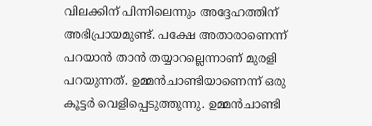വിലക്കിന് പിന്നിലെന്നും അദ്ദേഹത്തിന് അഭിപ്രായമുണ്ട്. പക്ഷേ അതാരാണെന്ന് പറയാന്‍ താന്‍ തയ്യാറല്ലെന്നാണ് മുരളി പറയുന്നത്. ഉമ്മന്‍ചാണ്ടിയാണെന്ന് ഒരു കൂട്ടര്‍ വെളിപ്പെടുത്തുന്നു. ഉമ്മന്‍ചാണ്ടി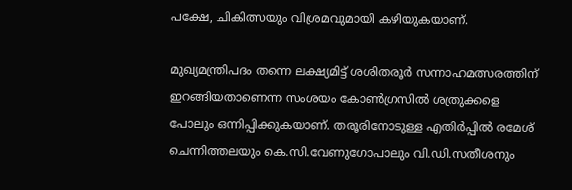പക്ഷേ, ചികിത്സയും വിശ്രമവുമായി കഴിയുകയാണ്.

മുഖ്യമന്ത്രിപദം തന്നെ ലക്ഷ്യമിട്ട് ശശിതരൂര്‍ സന്നാഹമത്സരത്തിന് ഇറങ്ങിയതാണെന്ന സംശയം കോണ്‍ഗ്രസില്‍ ശത്രുക്കളെ പോലും ഒന്നിപ്പിക്കുകയാണ്. തരൂരിനോടുള്ള എതിര്‍പ്പില്‍ രമേശ് ചെന്നിത്തലയും കെ.സി.വേണുഗോപാലും വി.ഡി.സതീശനും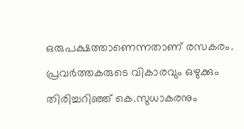ഒരുപക്ഷത്താണെന്നതാണ് രസകരം. പ്രവര്‍ത്തകരുടെ വികാരവും ഒഴുക്കും തിരിച്ചറിഞ്ഞ് കെ.സുധാകരനും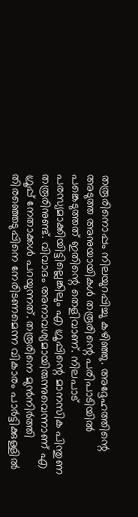തരൂരിനൊപ്പം നിലയുറപ്പിച്ചു കഴിഞ്ഞു. അദ്ദേഹത്തിന്റെ അടുത്ത അനുയായികള്‍ തരൂരിന്റെ പരിപാടിയില്‍ പങ്കെടുത്തത് ഇതിന്റെ തെളിവാണ്. നിലപാട് പരസ്യമാക്കിയിട്ടില്ലെങ്കിലും എ ഗ്രൂപ്പിന്റെ മാനസിക പിന്തുണ തരൂരിനുണ്ട്. വിവാദം അനാവശ്യമായിരുന്നുവെന്നാണ് എ ഗ്രൂപ്പ് നേതാക്കള്‍ പറയുന്നത്. തരൂരിനെ മുന്‍നിര്‍ത്തി തിരഞ്ഞെടുപ്പിനെ നേരിടണമെന്ന വികാരം പാര്‍ട്ടിക്കുള്ളില്‍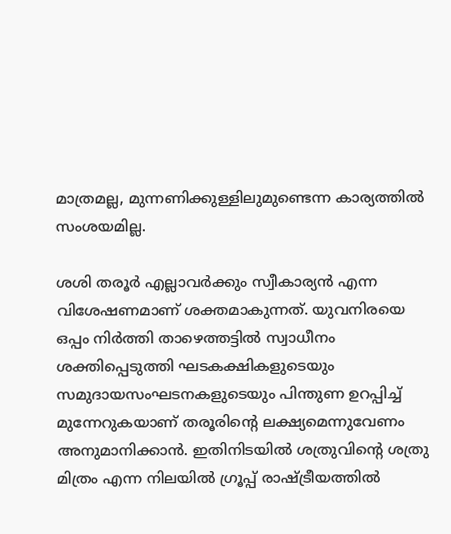മാത്രമല്ല, മുന്നണിക്കുള്ളിലുമുണ്ടെന്ന കാര്യത്തില്‍ സംശയമില്ല.

ശശി തരൂര്‍ എല്ലാവര്‍ക്കും സ്വീകാര്യന്‍ എന്ന വിശേഷണമാണ് ശക്തമാകുന്നത്. യുവനിരയെ ഒപ്പം നിര്‍ത്തി താഴെത്തട്ടില്‍ സ്വാധീനം ശക്തിപ്പെടുത്തി ഘടകക്ഷികളുടെയും സമുദായസംഘടനകളുടെയും പിന്തുണ ഉറപ്പിച്ച് മുന്നേറുകയാണ് തരൂരിന്റെ ലക്ഷ്യമെന്നുവേണം അനുമാനിക്കാന്‍. ഇതിനിടയില്‍ ശത്രുവിന്റെ ശത്രു മിത്രം എന്ന നിലയില്‍ ഗ്രൂപ്പ് രാഷ്‌ട്രീയത്തില്‍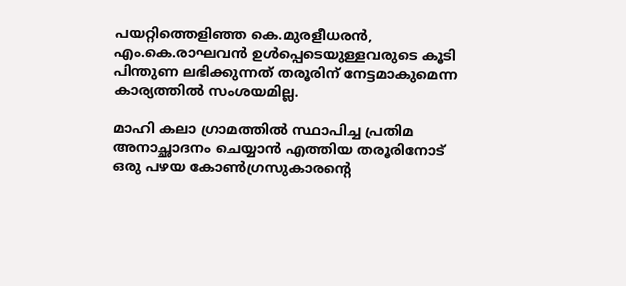പയറ്റിത്തെളിഞ്ഞ കെ.മുരളീധരന്‍, എം.കെ.രാഘവന്‍ ഉള്‍പ്പെടെയുള്ളവരുടെ കൂടി പിന്തുണ ലഭിക്കുന്നത് തരൂരിന് നേട്ടമാകുമെന്ന കാര്യത്തില്‍ സംശയമില്ല.

മാഹി കലാ ഗ്രാമത്തില്‍ സ്ഥാപിച്ച പ്രതിമ അനാച്ഛാദനം ചെയ്യാന്‍ എത്തിയ തരൂരിനോട് ഒരു പഴയ കോണ്‍ഗ്രസുകാരന്റെ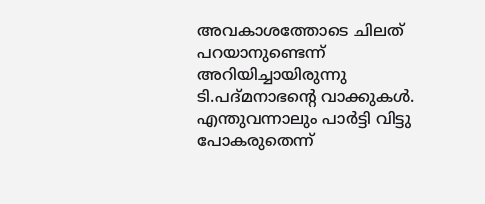അവകാശത്തോടെ ചിലത് പറയാനുണ്ടെന്ന് അറിയിച്ചായിരുന്നു ടി.പദ്മനാഭന്റെ വാക്കുകള്‍. എന്തുവന്നാലും പാര്‍ട്ടി വിട്ടു പോകരുതെന്ന്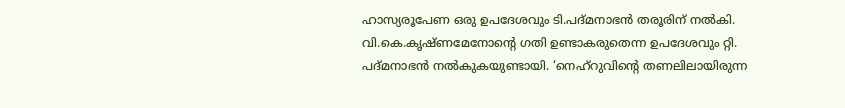ഹാസ്യരൂപേണ ഒരു ഉപദേശവും ടി.പദ്മനാഭന്‍ തരൂരിന് നല്‍കി. വി.കെ.കൃഷ്ണമേനോന്റെ ഗതി ഉണ്ടാകരുതെന്ന ഉപദേശവും റ്റി. പദ്മനാഭന്‍ നല്‍കുകയുണ്ടായി. ‘നെഹ്‌റുവിന്റെ തണലിലായിരുന്ന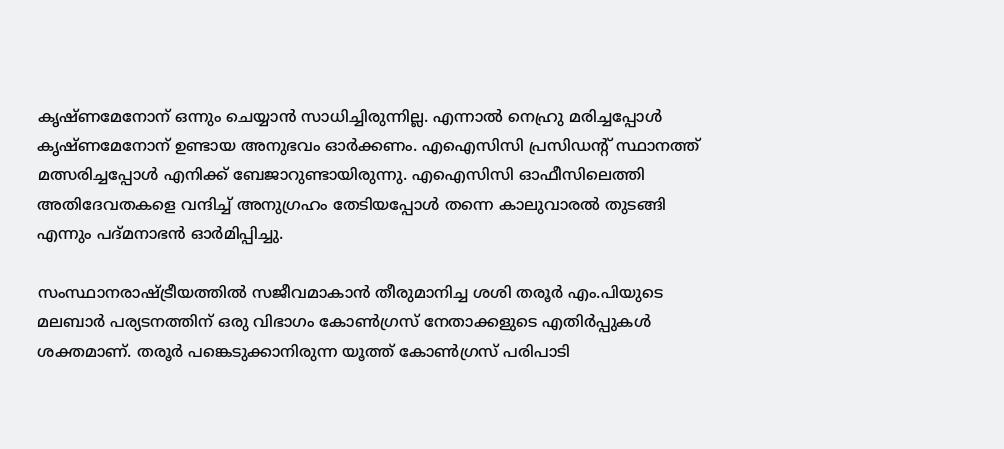കൃഷ്ണമേനോന് ഒന്നും ചെയ്യാന്‍ സാധിച്ചിരുന്നില്ല. എന്നാല്‍ നെഹ്രു മരിച്ചപ്പോള്‍ കൃഷ്ണമേനോന് ഉണ്ടായ അനുഭവം ഓര്‍ക്കണം. എഐസിസി പ്രസിഡന്റ് സ്ഥാനത്ത് മത്സരിച്ചപ്പോള്‍ എനിക്ക് ബേജാറുണ്ടായിരുന്നു. എഐസിസി ഓഫീസിലെത്തി അതിദേവതകളെ വന്ദിച്ച് അനുഗ്രഹം തേടിയപ്പോള്‍ തന്നെ കാലുവാരല്‍ തുടങ്ങി എന്നും പദ്മനാഭന്‍ ഓര്‍മിപ്പിച്ചു.

സംസ്ഥാനരാഷ്‌ട്രീയത്തില്‍ സജീവമാകാന്‍ തീരുമാനിച്ച ശശി തരൂര്‍ എം.പിയുടെ മലബാര്‍ പര്യടനത്തിന് ഒരു വിഭാഗം കോണ്‍ഗ്രസ് നേതാക്കളുടെ എതിര്‍പ്പുകള്‍ ശക്തമാണ്. തരൂര്‍ പങ്കെടുക്കാനിരുന്ന യൂത്ത് കോണ്‍ഗ്രസ് പരിപാടി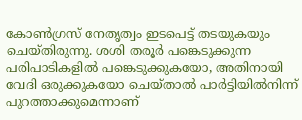കോണ്‍ഗ്രസ് നേതൃത്വം ഇടപെട്ട് തടയുകയും ചെയ്തിരുന്നു. ശശി തരൂര്‍ പങ്കെടുക്കുന്ന പരിപാടികളില്‍ പങ്കെടുക്കുകയോ, അതിനായി വേദി ഒരുക്കുകയോ ചെയ്താല്‍ പാര്‍ട്ടിയില്‍നിന്ന് പുറത്താക്കുമെന്നാണ്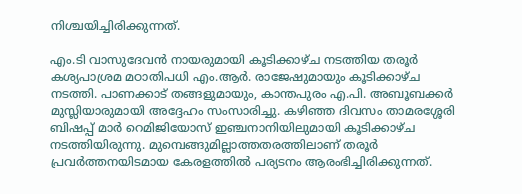നിശ്ചയിച്ചിരിക്കുന്നത്.

എം.ടി വാസുദേവന്‍ നായരുമായി കൂടിക്കാഴ്ച നടത്തിയ തരൂര്‍ കശ്യപാശ്രമ മഠാതിപധി എം.ആര്‍. രാജേഷുമായും കൂടിക്കാഴ്ച നടത്തി. പാണക്കാട് തങ്ങളുമായും, കാന്തപുരം എ.പി. അബൂബക്കര്‍ മുസ്ലിയാരുമായി അദ്ദേഹം സംസാരിച്ചു. കഴിഞ്ഞ ദിവസം താമരശ്ശേരി ബിഷപ്പ് മാര്‍ റെമിജിയോസ് ഇഞ്ചനാനിയിലുമായി കൂടിക്കാഴ്ച നടത്തിയിരുന്നു. മുമ്പെങ്ങുമില്ലാത്തതരത്തിലാണ് തരൂര്‍ പ്രവര്‍ത്തനയിടമായ കേരളത്തില്‍ പര്യടനം ആരംഭിച്ചിരിക്കുന്നത്.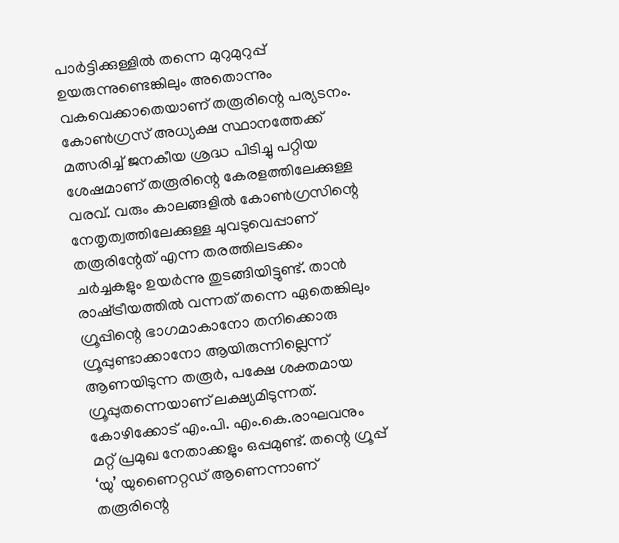പാര്‍ട്ടിക്കുള്ളില്‍ തന്നെ മുറുമുറുപ്പ് ഉയരുന്നുണ്ടെങ്കിലും അതൊന്നും വകവെക്കാതെയാണ് തരൂരിന്റെ പര്യടനം. കോണ്‍ഗ്രസ് അധ്യക്ഷ സ്ഥാനത്തേക്ക് മത്സരിച്ച് ജനകീയ ശ്രദ്ധ പിടിച്ചു പറ്റിയ ശേഷമാണ് തരൂരിന്റെ കേരളത്തിലേക്കുള്ള വരവ്. വരും കാലങ്ങളില്‍ കോണ്‍ഗ്രസിന്റെ നേതൃത്വത്തിലേക്കുള്ള ചുവടുവെപ്പാണ് തരൂരിന്റേത് എന്ന തരത്തിലടക്കം ചര്‍ച്ചകളും ഉയര്‍ന്നു തുടങ്ങിയിട്ടുണ്ട്. താന്‍ രാഷ്‌ട്രീയത്തില്‍ വന്നത് തന്നെ ഏതെങ്കിലും ഗ്രൂപ്പിന്റെ ഭാഗമാകാനോ തനിക്കൊരു ഗ്രൂപ്പുണ്ടാക്കാനോ ആയിരുന്നില്ലെന്ന് ആണയിടുന്ന തരൂര്‍, പക്ഷേ ശക്തമായ ഗ്രൂപ്പുതന്നെയാണ് ലക്ഷ്യമിടുന്നത്. കോഴിക്കോട് എം.പി. എം.കെ.രാഘവനും മറ്റ് പ്രമുഖ നേതാക്കളും ഒപ്പമുണ്ട്. തന്റെ ഗ്രൂപ്പ് ‘യു’ യുണൈറ്റഡ് ആണെന്നാണ് തരൂരിന്റെ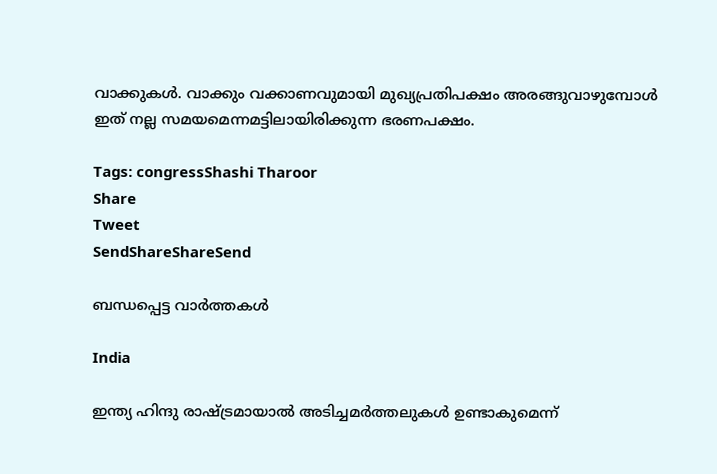വാക്കുകള്‍. വാക്കും വക്കാണവുമായി മുഖ്യപ്രതിപക്ഷം അരങ്ങുവാഴുമ്പോള്‍ ഇത് നല്ല സമയമെന്നമട്ടിലായിരിക്കുന്ന ഭരണപക്ഷം.

Tags: congressShashi Tharoor
Share
Tweet
SendShareShareSend

ബന്ധപ്പെട്ട വാര്‍ത്തകള്‍

India

ഇന്ത്യ ഹിന്ദു രാഷ്‌ട്രമായാൽ അടിച്ചമർത്തലുകൾ ഉണ്ടാകുമെന്ന്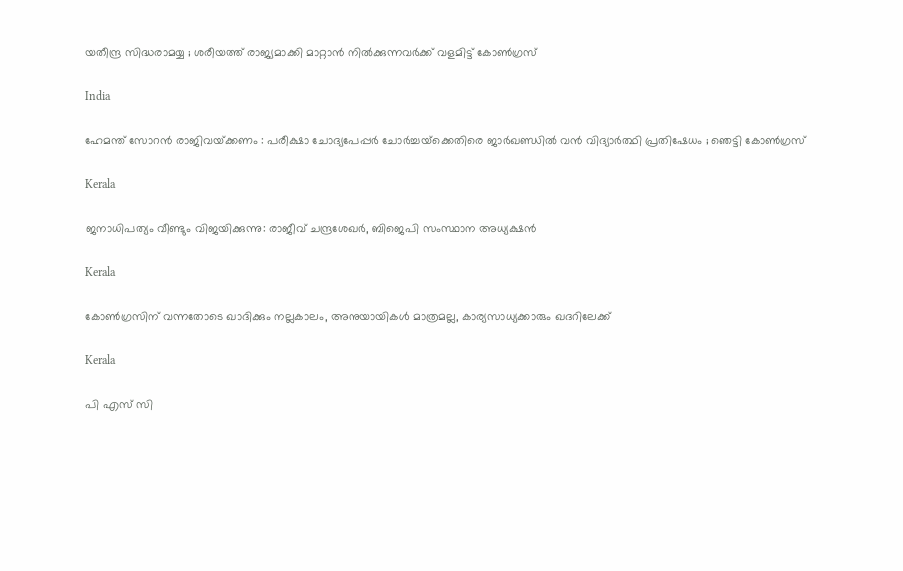യതീന്ദ്ര സിദ്ധരാമയ്യ ; ശരീയത്ത് രാജ്യമാക്കി മാറ്റാൻ നിൽക്കുന്നവർക്ക് വളമിട്ട് കോൺഗ്രസ്

India

ഹേമന്ത് സോറൻ രാജിവയ്‌ക്കണം : പരീക്ഷാ ചോദ്യപേപ്പർ ചോർച്ചയ്‌ക്കെതിരെ ജാർഖണ്ഡിൽ വൻ വിദ്യാർത്ഥി പ്രതിഷേധം ; ഞെട്ടി കോൺഗ്രസ്

Kerala

ജനാധിപത്യം വീണ്ടും വിജയിക്കുന്നു: രാജീവ്‌ ചന്ദ്രശേഖർ, ബിജെപി സംസ്ഥാന അധ്യക്ഷൻ

Kerala

കോണ്‍ഗ്രസിന് വന്നതോടെ ഖാദിക്കും നല്ലകാലം, അനുയായികള്‍ മാത്രമല്ല, കാര്യസാധ്യക്കാരും ഖദറിലേക്ക്

Kerala

പി എസ് സി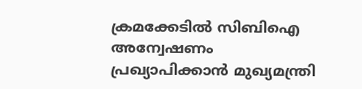ക്രമക്കേടില്‍ സിബിഐ അന്വേഷണം പ്രഖ്യാപിക്കാന്‍ മുഖ്യമന്ത്രി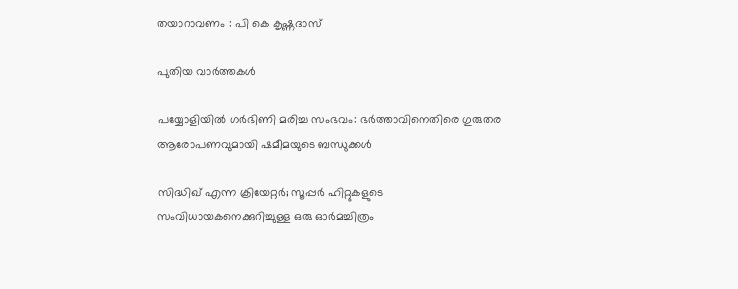തയാറാവണം : പി കെ കൃഷ്ണദാസ്

പുതിയ വാര്‍ത്തകള്‍

പയ്യോളിയില്‍ ഗര്‍ഭിണി മരിച്ച സംഭവം: ഭര്‍ത്താവിനെതിരെ ഗുരുതര ആരോപണവുമായി ഷമീമയുടെ ബന്ധുക്കള്‍

സിദ്ധിഖ് എന്ന ക്രിയേറ്റര്‍; സൂപ്പര്‍ ഹിറ്റുകളുടെ സംവിധായകനെക്കുറിച്ചുള്ള ഒരു ഓര്‍മച്ചിത്രം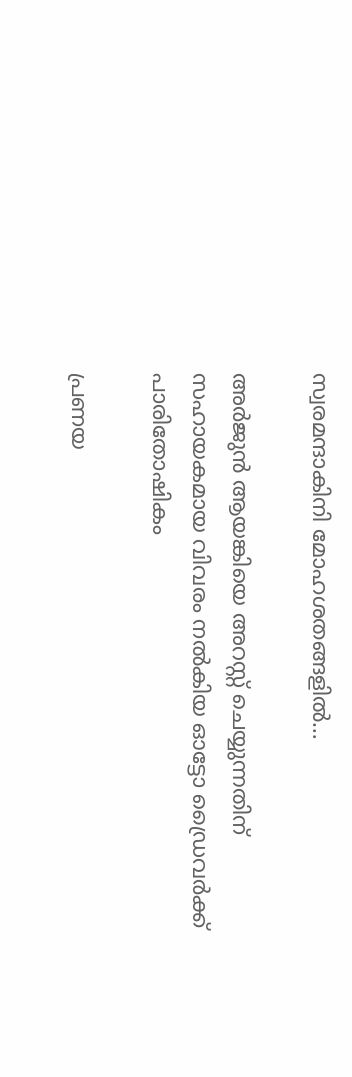സ്വരമന്ദാകിനി മോഹശതങ്ങളില്‍…

അര്‍ജുന്‍ ആയങ്കിയെ അറസ്റ്റ് ചെയ്യുന്നതിന് സഹായകമായ വിവരം നല്‍കിയ ഓട്ടോ ഡ്രൈവര്‍ക്ക് പാരിതോഷികം

പ്രണയ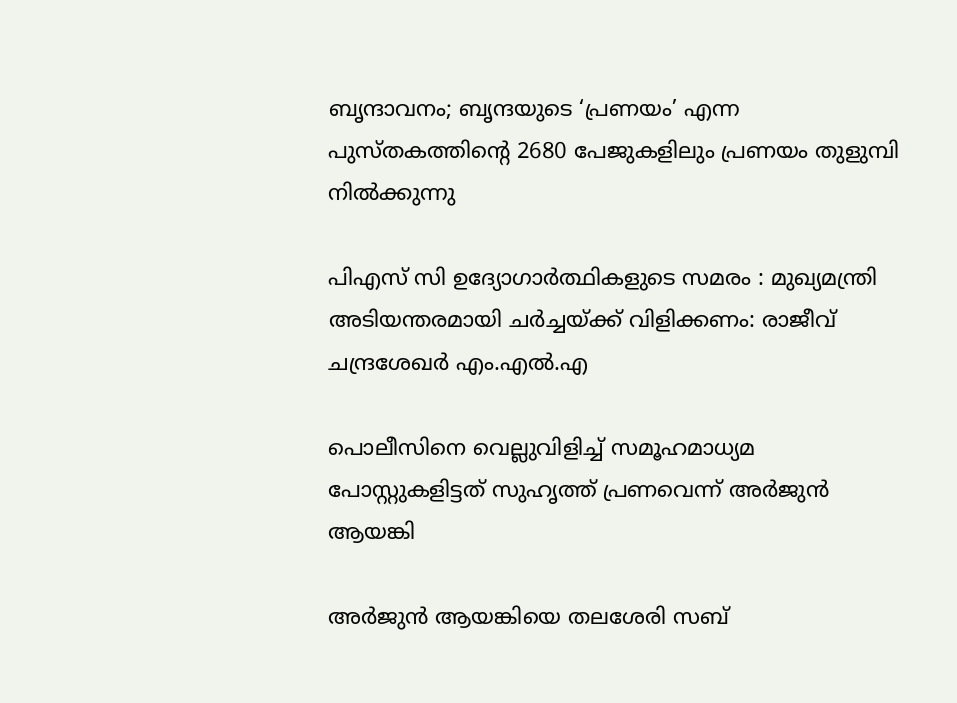ബൃന്ദാവനം; ബൃന്ദയുടെ ‘പ്രണയം’ എന്ന പുസ്തകത്തിന്റെ 2680 പേജുകളിലും പ്രണയം തുളുമ്പി നില്‍ക്കുന്നു

പിഎസ് സി ഉദ്യോഗാർത്ഥികളുടെ സമരം : മുഖ്യമന്ത്രി അടിയന്തരമായി ചർച്ചയ്‌ക്ക് വിളിക്കണം: രാജീവ് ചന്ദ്രശേഖർ എം.എൽ.എ

പൊലീസിനെ വെല്ലുവിളിച്ച് സമൂഹമാധ്യമ പോസ്റ്റുകളിട്ടത് സുഹൃത്ത് പ്രണവെന്ന് അര്‍ജുന്‍ ആയങ്കി

അര്‍ജുന്‍ ആയങ്കിയെ തലശേരി സബ്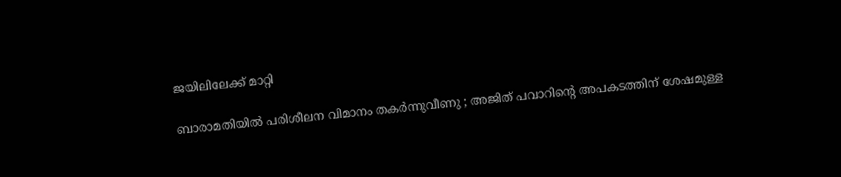ജയിലിലേക്ക് മാറ്റി

ബാരാമതിയിൽ പരിശീലന വിമാനം തകർന്നുവീണു ; അജിത് പവാറിന്റെ അപകടത്തിന് ശേഷമുള്ള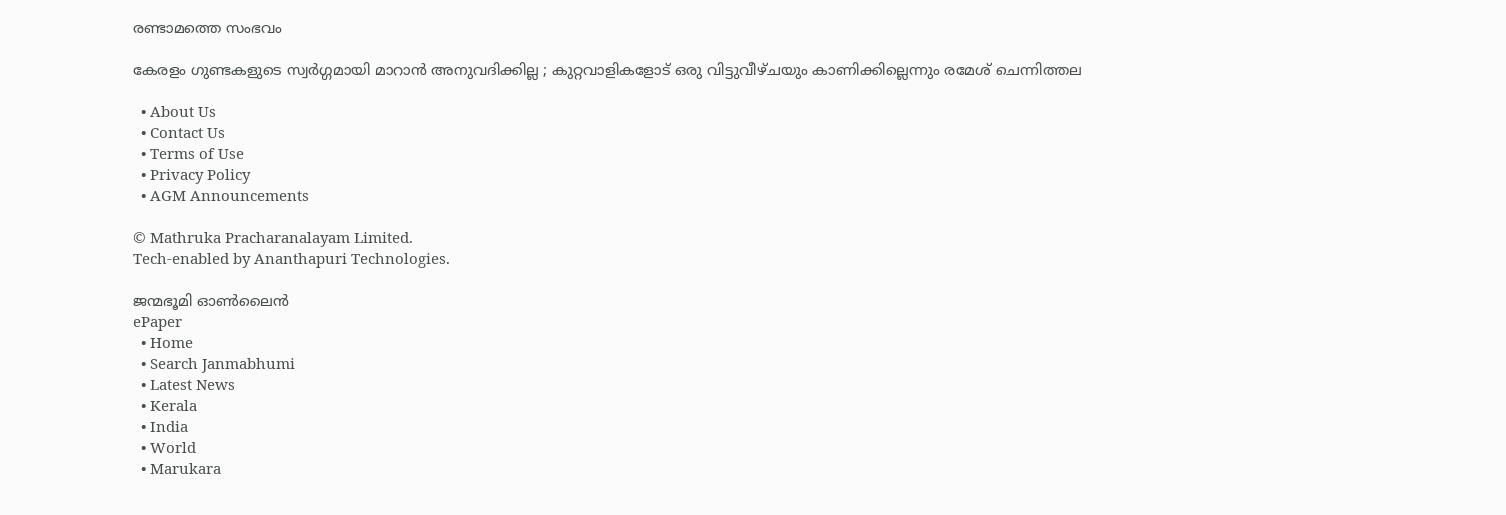രണ്ടാമത്തെ സംഭവം

കേരളം ഗുണ്ടകളുടെ സ്വർഗ്ഗമായി മാറാൻ അനുവദിക്കില്ല ; കുറ്റവാളികളോട് ഒരു വിട്ടുവീഴ്ചയും കാണിക്കില്ലെന്നും രമേശ് ചെന്നിത്തല

  • About Us
  • Contact Us
  • Terms of Use
  • Privacy Policy
  • AGM Announcements

© Mathruka Pracharanalayam Limited.
Tech-enabled by Ananthapuri Technologies.

ജന്മഭൂമി ഓണ്‍ലൈന്‍
ePaper
  • Home
  • Search Janmabhumi
  • Latest News
  • Kerala
  • India
  • World
  • Marukara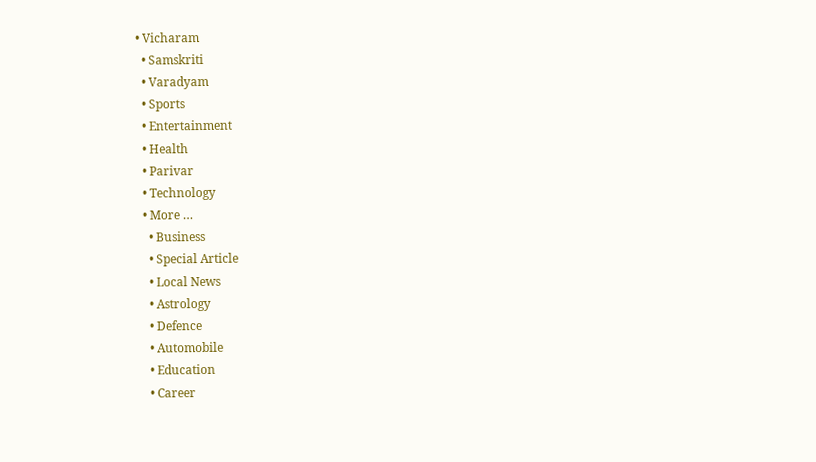• Vicharam
  • Samskriti
  • Varadyam
  • Sports
  • Entertainment
  • Health
  • Parivar
  • Technology
  • More …
    • Business
    • Special Article
    • Local News
    • Astrology
    • Defence
    • Automobile
    • Education
    • Career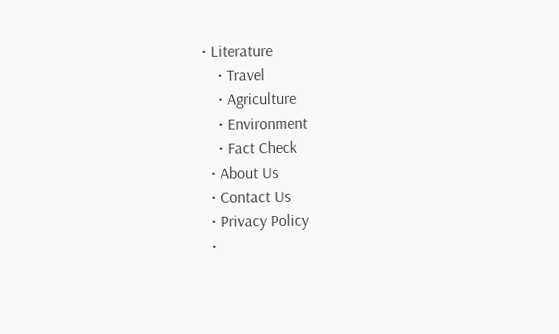• Literature
    • Travel
    • Agriculture
    • Environment
    • Fact Check
  • About Us
  • Contact Us
  • Privacy Policy
  •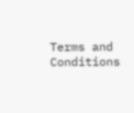Terms and Conditions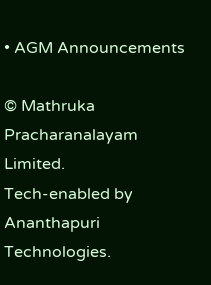• AGM Announcements

© Mathruka Pracharanalayam Limited.
Tech-enabled by Ananthapuri Technologies.